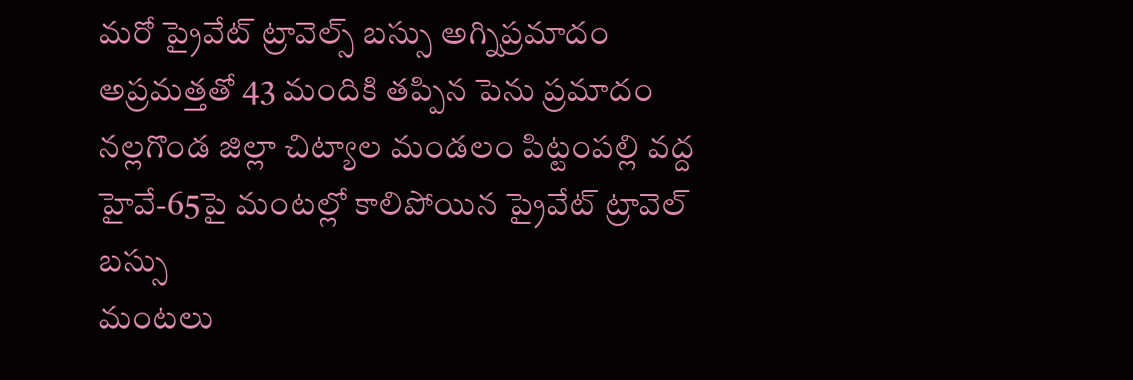మరో ప్రైవేట్ ట్రావెల్స్ బస్సు అగ్నిప్రమాదం
అప్రమత్తతో 43 మందికి తప్పిన పెను ప్రమాదం
నల్లగొండ జిల్లా చిట్యాల మండలం పిట్టంపల్లి వద్ద హైవే-65పై మంటల్లో కాలిపోయిన ప్రైవేట్ ట్రావెల్ బస్సు
మంటలు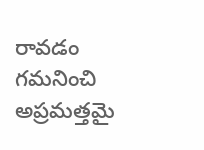రావడం గమనించి అప్రమత్తమై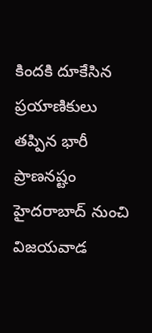కిందకి దూకేసిన ప్రయాణికులు
తప్పిన భారీ ప్రాణనష్టం
హైదరాబాద్ నుంచి విజయవాడ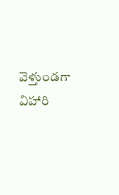వెళ్తుండగా విహారి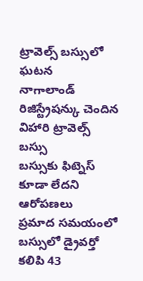ట్రావెల్స్ బస్సులో ఘటన
నాగాలాండ్ రిజిస్ట్రేషన్కు చెందిన విహారి ట్రావెల్స్ బస్సు
బస్సుకు ఫిట్నెస్ కూడా లేదని ఆరోపణలు
ప్రమాద సమయంలో బస్సులో డ్రైవర్తో కలిపి 43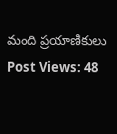మంది ప్రయాణికులు
Post Views: 48